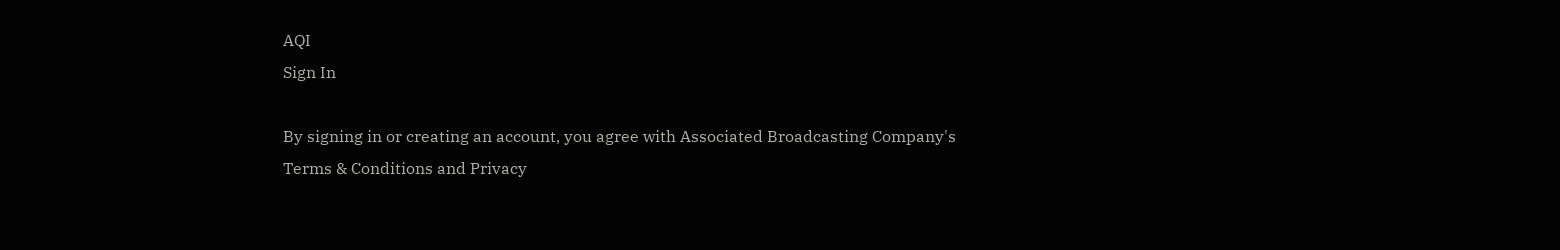AQI
Sign In

By signing in or creating an account, you agree with Associated Broadcasting Company's Terms & Conditions and Privacy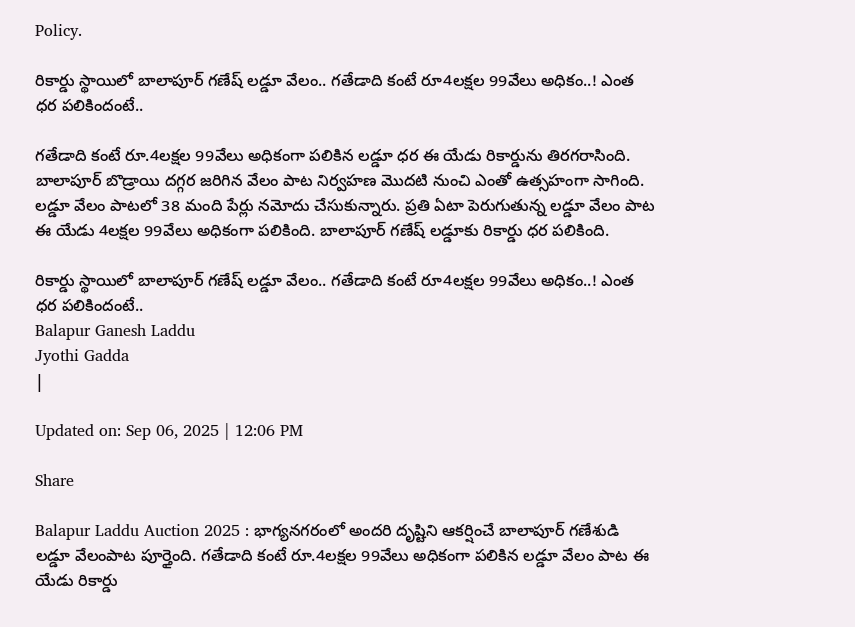Policy.

రికార్డు స్థాయిలో బాలాపూర్ గణేష్ లడ్డూ వేలం.. గతేడాది కంటే రూ4లక్షల 99వేలు అధికం..! ఎంత ధర పలికిందంటే..

గతేడాది కంటే రూ.4లక్షల 99వేలు అధికంగా పలికిన లడ్డూ ధర ఈ యేడు రికార్డును తిరగరాసింది. బాలాపూర్ బొడ్రాయి దగ్గర జరిగిన వేలం పాట నిర్వహణ మొదటి నుంచి ఎంతో ఉత్సహంగా సాగింది. లడ్డూ వేలం పాటలో 38 మంది పేర్లు నమోదు చేసుకున్నారు. ప్రతి ఏటా పెరుగుతున్న లడ్డూ వేలం పాట ఈ యేడు 4లక్షల 99వేలు అధికంగా పలికింది. బాలాపూర్‌ గణేష్‌ లడ్డూకు రికార్డు ధర పలికింది.

రికార్డు స్థాయిలో బాలాపూర్ గణేష్ లడ్డూ వేలం.. గతేడాది కంటే రూ4లక్షల 99వేలు అధికం..! ఎంత ధర పలికిందంటే..
Balapur Ganesh Laddu
Jyothi Gadda
|

Updated on: Sep 06, 2025 | 12:06 PM

Share

Balapur Laddu Auction 2025 : భాగ్యనగరంలో అందరి దృష్టిని ఆకర్షించే బాలాపూర్ గణేశుడి లడ్డూ వేలంపాట పూర్తైంది. గతేడాది కంటే రూ.4లక్షల 99వేలు అధికంగా పలికిన లడ్డూ వేలం పాట ఈ యేడు రికార్డు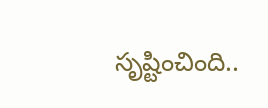సృష్టించింది..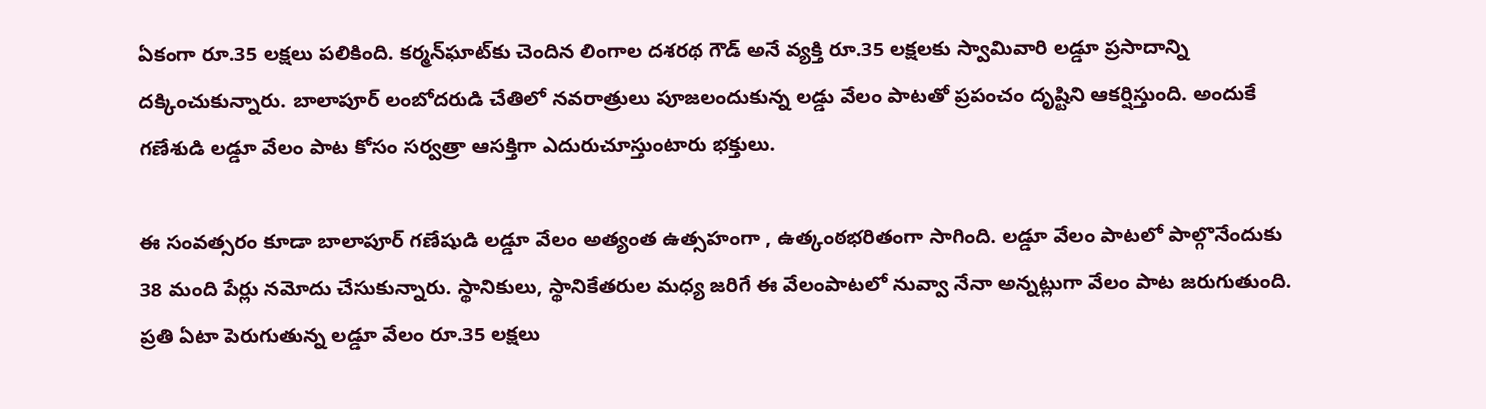ఏకంగా రూ.35 లక్షలు పలికింది. కర్మన్‌ఘాట్‌కు చెందిన లింగాల దశరథ గౌడ్‌ అనే వ్యక్తి రూ.35 లక్షలకు స్వామివారి లడ్డూ ప్రసాదాన్ని దక్కించుకున్నారు. బాలాపూర్ లంబోదరుడి చేతిలో నవరాత్రులు పూజలందుకున్న లడ్డు వేలం పాటతో ప్రపంచం దృష్టిని ఆకర్షిస్తుంది. అందుకే గణేశుడి లడ్డూ వేలం పాట కోసం సర్వత్రా ఆసక్తిగా ఎదురుచూస్తుంటారు భక్తులు.

ఈ సంవత్సరం కూడా బాలాపూర్ గణేషుడి లడ్డూ వేలం అత్యంత ఉత్సహంగా , ఉత్కంఠభరితంగా సాగింది. లడ్డూ వేలం పాటలో పాల్గొనేందుకు 38 మంది పేర్లు నమోదు చేసుకున్నారు. స్థానికులు, స్థానికేతరుల మధ్య జరిగే ఈ వేలంపాటలో నువ్వా నేనా అన్నట్లుగా వేలం పాట జరుగుతుంది. ప్రతి ఏటా పెరుగుతున్న లడ్డూ వేలం రూ.35 లక్షలు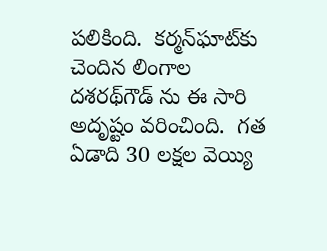పలికింది.  కర్మన్‌ఘాట్‌కు చెందిన లింగాల దశరథ్‌గౌడ్ ను ఈ సారి అదృష్టం వరించింది.  గత ఏడాది 30 లక్షల వెయ్యి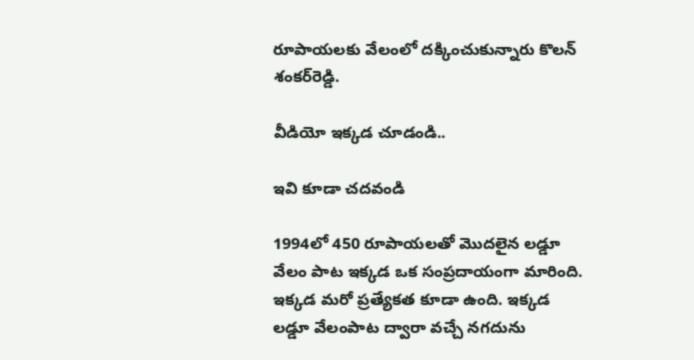రూపాయలకు వేలంలో దక్కించుకున్నారు కొలన్‌ శంకర్‌రెడ్డి.

వీడియో ఇక్కడ చూడండి..

ఇవి కూడా చదవండి

1994లో 450 రూపాయలతో మొదలైన లడ్డూ వేలం పాట ఇక్కడ ఒక సంప్రదాయంగా మారింది. ఇక్కడ మరో ప్రత్యేకత కూడా ఉంది. ఇక్కడ లడ్డూ వేలంపాట ద్వారా వచ్చే నగదును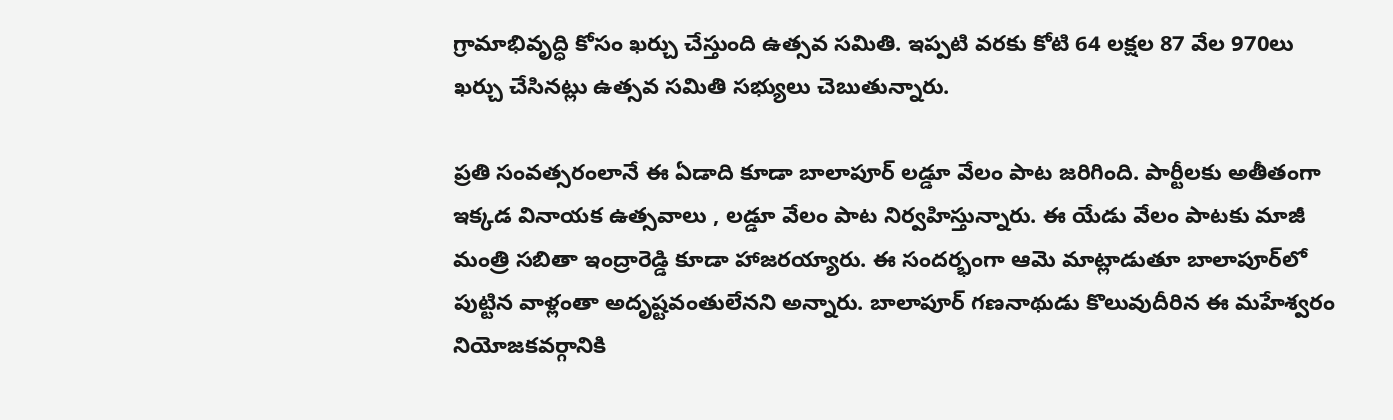గ్రామాభివృద్ధి కోసం ఖర్చు చేస్తుంది ఉత్సవ సమితి. ఇప్పటి వరకు కోటి 64 లక్షల 87 వేల 970లు ఖర్చు చేసినట్లు ఉత్సవ సమితి సభ్యులు చెబుతున్నారు.

ప్రతి సంవత్సరంలానే ఈ ఏడాది కూడా బాలాపూర్ లడ్డూ వేలం పాట జరిగింది. పార్టీలకు అతీతంగా ఇక్కడ వినాయక ఉత్సవాలు , లడ్డూ వేలం పాట నిర్వహిస్తున్నారు. ఈ యేడు వేలం పాటకు మాజీ మంత్రి సబితా ఇంద్రారెడ్డి కూడా హాజరయ్యారు. ఈ సందర్భంగా ఆమె మాట్లాడుతూ బాలాపూర్‌లో పుట్టిన వాళ్లంతా అదృష్టవంతులేనని అన్నారు. బాలాపూర్‌ గణనాథుడు కొలువుదీరిన ఈ మహేశ్వరం నియోజకవర్గానికి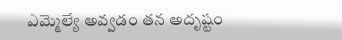ఎమ్మెల్యే అవ్వడం తన అదృష్టం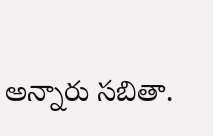అన్నారు సబితా.